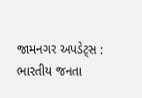જામનગર અપડેટ્સ : ભારતીય જનતા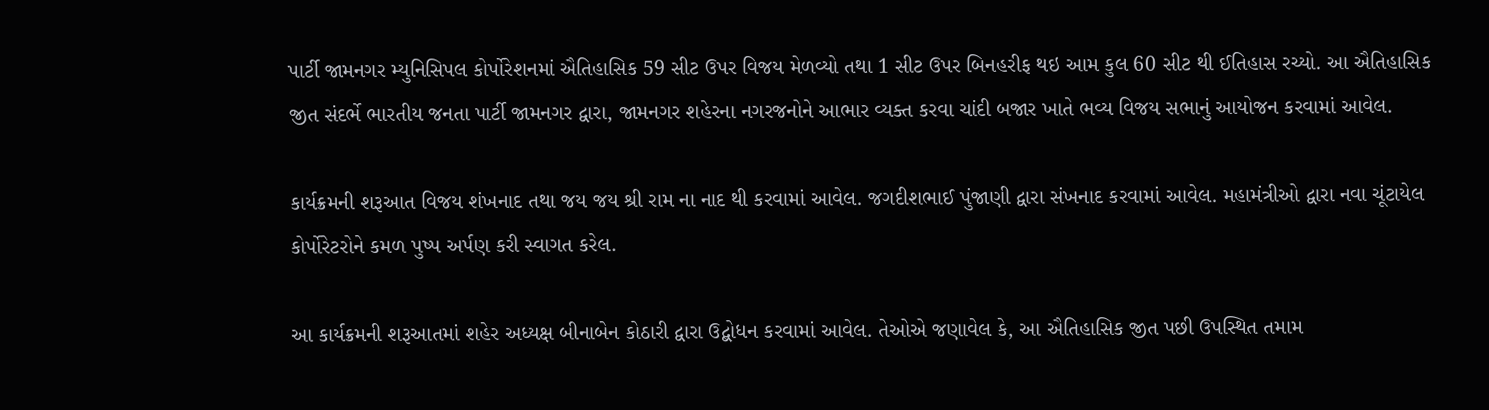પાર્ટી જામનગર મ્યુનિસિપલ કોર્પોરેશનમાં ઐતિહાસિક 59 સીટ ઉપર વિજય મેળવ્યો તથા 1 સીટ ઉપર બિનહરીફ થઇ આમ કુલ 60 સીટ થી ઈતિહાસ રચ્યો. આ ઐતિહાસિક જીત સંદર્ભે ભારતીય જનતા પાર્ટી જામનગર દ્વારા, જામનગર શહેરના નગરજનોને આભાર વ્યક્ત કરવા ચાંદી બજાર ખાતે ભવ્ય વિજય સભાનું આયોજન કરવામાં આવેલ.

કાર્યક્રમની શરૂઆત વિજય શંખનાદ તથા જય જય શ્રી રામ ના નાદ થી કરવામાં આવેલ. જગદીશભાઈ પુંજાણી દ્વારા સંખનાદ કરવામાં આવેલ. મહામંત્રીઓ દ્વારા નવા ચૂંટાયેલ કોર્પોરેટરોને કમળ પુષ્પ અર્પણ કરી સ્વાગત કરેલ.

આ કાર્યક્રમની શરૂઆતમાં શહેર અધ્યક્ષ બીનાબેન કોઠારી દ્વારા ઉદ્બોધન કરવામાં આવેલ. તેઓએ જણાવેલ કે, આ ઐતિહાસિક જીત પછી ઉપસ્થિત તમામ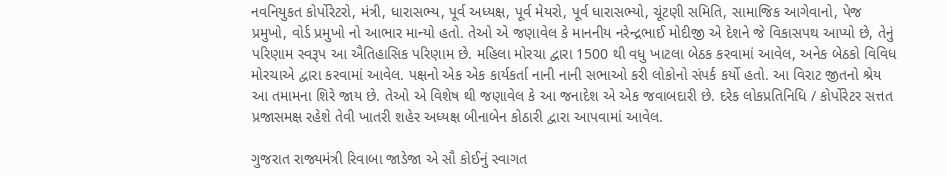નવનિયુકત કોર્પોરેટરો, મંત્રી, ધારાસભ્ય, પૂર્વ અધ્યક્ષ, પૂર્વ મેયરો, પૂર્વ ધારાસભ્યો, ચૂંટણી સમિતિ, સામાજિક આગેવાનો, પેજ પ્રમુખો, વોર્ડ પ્રમુખો નો આભાર માન્યો હતો. તેઓ એ જણાવેલ કે માનનીય નરેન્દ્રભાઈ મોદીજી એ દેશને જે વિકાસપથ આપ્યો છે, તેનું પરિણામ સ્વરૂપ આ ઐતિહાસિક પરિણામ છે. મહિલા મોરચા દ્વારા 1500 થી વધુ ખાટલા બેઠક કરવામાં આવેલ, અનેક બેઠકો વિવિધ મોરચાએ દ્વારા કરવામાં આવેલ. પક્ષનો એક એક કાર્યકર્તા નાની નાની સભાઓ કરી લોકોનો સંપર્ક કર્યો હતો. આ વિરાટ જીતનો શ્રેય આ તમામના શિરે જાય છે. તેઓ એ વિશેષ થી જણાવેલ કે આ જનાદેશ એ એક જવાબદારી છે. દરેક લોકપ્રતિનિધિ / કોર્પોરેટર સત્તત પ્રજાસમક્ષ રહેશે તેવી ખાતરી શહેર અધ્યક્ષ બીનાબેન કોઠારી દ્વારા આપવામાં આવેલ.

ગુજરાત રાજ્યમંત્રી રિવાબા જાડેજા એ સૌ કોઈનું સ્વાગત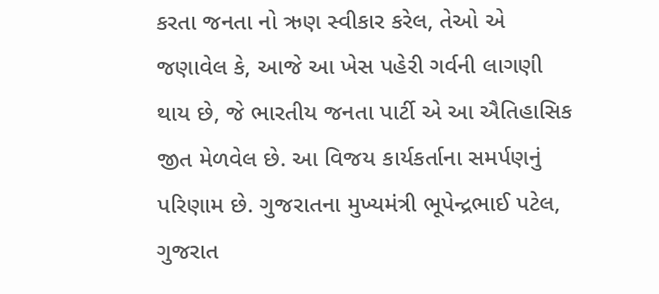કરતા જનતા નો ઋણ સ્વીકાર કરેલ, તેઓ એ જણાવેલ કે, આજે આ ખેસ પહેરી ગર્વની લાગણી થાય છે, જે ભારતીય જનતા પાર્ટી એ આ ઐતિહાસિક જીત મેળવેલ છે. આ વિજય કાર્યકર્તાના સમર્પણનું પરિણામ છે. ગુજરાતના મુખ્યમંત્રી ભૂપેન્દ્રભાઈ પટેલ, ગુજરાત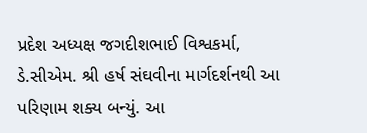પ્રદેશ અધ્યક્ષ જગદીશભાઈ વિશ્વકર્મા, ડે.સીએમ. શ્રી હર્ષ સંઘવીના માર્ગદર્શનથી આ પરિણામ શક્ય બન્યું. આ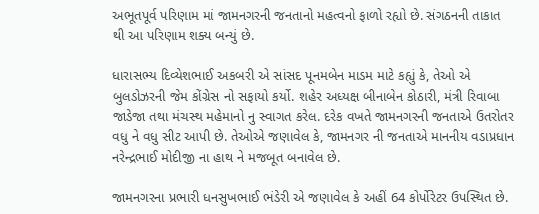અભૂતપૂર્વ પરિણામ માં જામનગરની જનતાનો મહત્વનો ફાળો રહ્યો છે. સંગઠનની તાકાત થી આ પરિણામ શક્ય બન્યું છે.

ધારાસભ્ય દિવ્યેશભાઈ અકબરી એ સાંસદ પૂનમબેન માડમ માટે કહ્યું કે, તેઓ એ બુલડોઝરની જેમ કોંગ્રેસ નો સફાયો કર્યો. શહેર અધ્યક્ષ બીનાબેન કોઠારી, મંત્રી રિવાબા જાડેજા તથા મંચસ્થ મહેમાનો નુ સ્વાગત કરેલ. દરેક વખતે જામનગરની જનતાએ ઉતરોતર વધુ ને વધુ સીટ આપી છે. તેઓએ જણાવેલ કે, જામનગર ની જનતાએ માનનીય વડાપ્રધાન નરેન્દ્રભાઈ મોદીજી ના હાથ ને મજબૂત બનાવેલ છે.

જામનગરના પ્રભારી ધનસુખભાઈ ભંડેરી એ જણાવેલ કે અહીં 64 કોર્પોરેટર ઉપસ્થિત છે.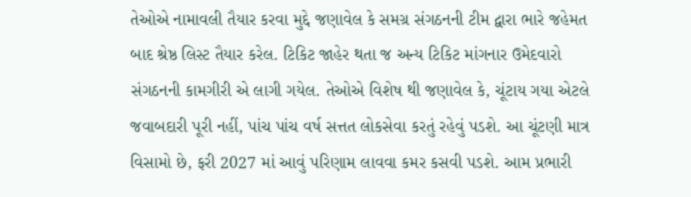તેઓએ નામાવલી તૈયાર કરવા મુદ્દે જણાવેલ કે સમગ્ર સંગઠનની ટીમ દ્વારા ભારે જહેમત બાદ શ્રેષ્ઠ લિસ્ટ તૈયાર કરેલ. ટિકિટ જાહેર થતા જ અન્ય ટિકિટ માંગનાર ઉમેદવારો સંગઠનની કામગીરી એ લાગી ગયેલ. તેઓએ વિશેષ થી જણાવેલ કે, ચૂંટાય ગયા એટલે જવાબદારી પૂરી નહીં, પાંચ પાંચ વર્ષ સત્તત લોકસેવા કરતું રહેવું પડશે. આ ચૂંટણી માત્ર વિસામો છે, ફરી 2027 માં આવું પરિણામ લાવવા કમર કસવી પડશે. આમ પ્રભારી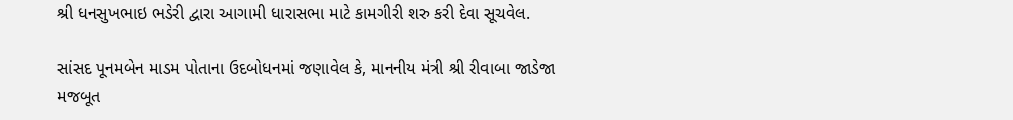શ્રી ધનસુખભાઇ ભડેરી દ્વારા આગામી ધારાસભા માટે કામગીરી શરુ કરી દેવા સૂચવેલ.

સાંસદ પૂનમબેન માડમ પોતાના ઉદબોધનમાં જણાવેલ કે, માનનીય મંત્રી શ્રી રીવાબા જાડેજા મજબૂત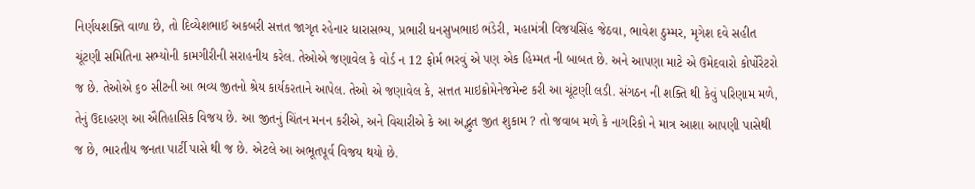નિર્ણયશક્તિ વાળા છે, તો દિવ્યેશભાઈ અકબરી સત્તત જાગૃત રહેનાર ધારાસભ્ય, પ્રભારી ધનસુખભાઇ ભંડેરી, મહામંત્રી વિજયસિંહ જેઠવા, ભાવેશ ઠુમ્મર, મૃગેશ દવે સહીત ચૂંટણી સમિતિના સભ્યોની કામગીરીની સરાહનીય કરેલ. તેઓએ જણાવેલ કે વોર્ડ ન 12 ફોર્મ ભરવું એ પણ એક હિમ્મત ની બાબત છે. અને આપણા માટે એ ઉમેદવારો કોર્પોરેટરો જ છે. તેઓએ ૬૦ સીટની આ ભવ્ય જીતનો શ્રેય કાર્યકરતાને આપેલ. તેઓ એ જણાવેલ કે, સત્તત માઇક્રોમેનેજમેન્ટ કરી આ ચૂંટણી લડી. સંગઠન ની શક્તિ થી કેવું પરિણામ મળે, તેનું ઉદાહરણ આ ઐતિહાસિક વિજય છે. આ જીતનું ચિંતન મનન કરીએ, અને વિચારીએ કે આ અદ્ભુત જીત શુકામ ? તો જવાબ મળે કે નાગરિકો ને માત્ર આશા આપણી પાસેથી જ છે, ભારતીય જનતા પાર્ટી પાસે થી જ છે. એટલે આ અભૂતપૂર્વ વિજય થયો છે.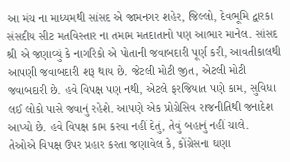આ મંચ ના માધ્યમથી સાંસદ એ જામનગર શહેર, જિલ્લો, દેવભૂમિ દ્વારકા સંસદીય સીટ મતવિસ્તાર ના તમામ મતદાતાનો પણ આભાર માનેલ. સાંસદ શ્રી એ જણાવ્યું કે નાગરિકો એ પોતાની જવાબદારી પૂર્ણ કરી, આવતીકાલથી આપણી જવાબદારી શરૂ થાય છે. જેટલી મોટી જીત, એટલી મોટી જવાબદારી છે. હવે વિપક્ષ પણ નથી, એટલે ફરજિયાત પણે કામ, સુવિધા લઈ લોકો પાસે જવાનું રહેશે. આપણે એક પ્રોગ્રેસિવ રાજનીતિથી જનાદેશ આપ્યો છે. હવે વિપક્ષ કામ કરવા નહીં દેતું, તેવું બહાનું નહીં ચાલે.
તેઓએ વિપક્ષ ઉપર પ્રહાર કરતા જણાવેલ કે, કોંગ્રેસના ઘણા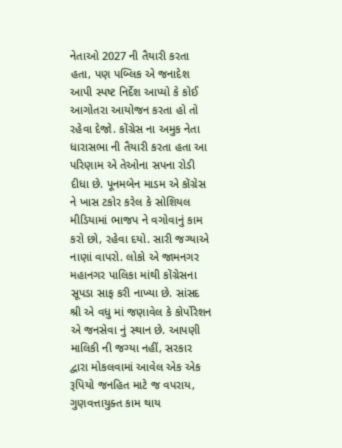નેતાઓ 2027 ની તૈયારી કરતા હતા, પણ પબ્લિક એ જનાદેશ આપી સ્પષ્ટ નિર્દેશ આપ્યો કે કોઈ આગોતરા આયોજન કરતા હો તો રહેવા દેજો. કોંગ્રેસ ના અમુક નેતા ધારાસભા ની તૈયારી કરતા હતા આ પરિણામ એ તેઓના સપના રોડી દીધા છે. પૂનમબેન માડમ એ કોંગ્રેસ ને ખાસ ટકોર કરેલ કે સોશિયલ મીડિયામાં ભાજપ ને વગોવાનું કામ કરો છો, રહેવા દયો. સારી જગ્યાએ નાણાં વાપરો. લોકો એ જામનગર મહાનગર પાલિકા માંથી કોંગ્રેસના સૂપડા સાફ કરી નાખ્યા છે. સાંસદ શ્રી એ વધુ માં જણાવેલ કે કોર્પોરેશન એ જનસેવા નું સ્થાન છે. આપણી માલિકી ની જગ્યા નહીં, સરકાર દ્વારા મોકલવામાં આવેલ એક એક રૂપિયો જનહિત માટે જ વપરાય, ગુણવત્તાયુક્ત કામ થાય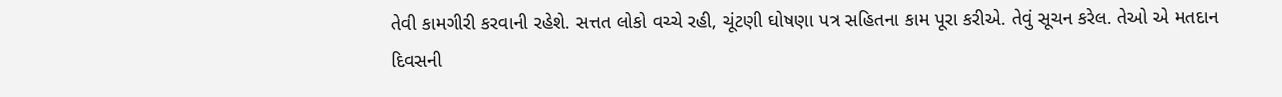તેવી કામગીરી કરવાની રહેશે. સત્તત લોકો વચ્ચે રહી, ચૂંટણી ઘોષણા પત્ર સહિતના કામ પૂરા કરીએ. તેવું સૂચન કરેલ. તેઓ એ મતદાન દિવસની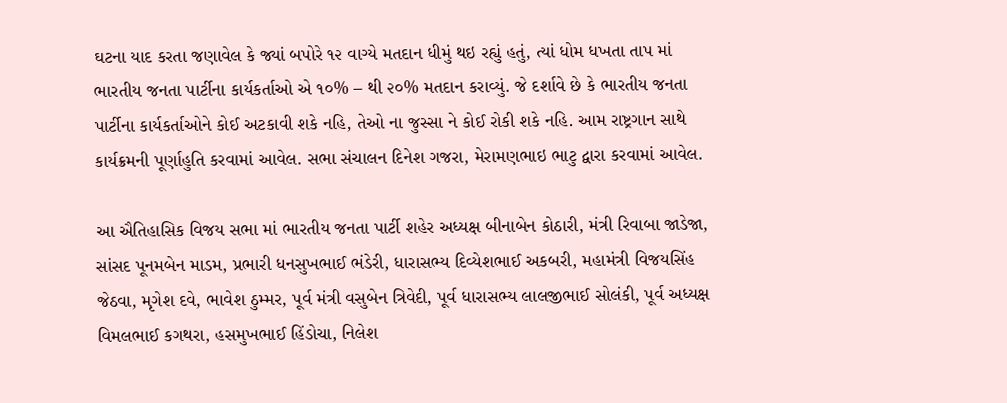ઘટના યાદ કરતા જણાવેલ કે જ્યાં બપોરે ૧૨ વાગ્યે મતદાન ધીમું થઇ રહ્યું હતું, ત્યાં ધોમ ધખતા તાપ માં ભારતીય જનતા પાર્ટીના કાર્યકર્તાઓ એ ૧૦% – થી ૨૦% મતદાન કરાવ્યું. જે દર્શાવે છે કે ભારતીય જનતા પાર્ટીના કાર્યકર્તાઓને કોઈ અટકાવી શકે નહિ, તેઓ ના જુસ્સા ને કોઈ રોકી શકે નહિ. આમ રાષ્ટ્રગાન સાથે કાર્યક્રમની પૂર્ણાહુતિ કરવામાં આવેલ. સભા સંચાલન દિનેશ ગજરા, મેરામણભાઇ ભાટુ દ્વારા કરવામાં આવેલ.

આ ઐતિહાસિક વિજય સભા માં ભારતીય જનતા પાર્ટી શહેર અધ્યક્ષ બીનાબેન કોઠારી, મંત્રી રિવાબા જાડેજા, સાંસદ પૂનમબેન માડમ, પ્રભારી ધનસુખભાઈ ભંડેરી, ધારાસભ્ય દિવ્યેશભાઈ અકબરી, મહામંત્રી વિજયસિંહ જેઠવા, મૃગેશ દવે, ભાવેશ ઠુમ્મર, પૂર્વ મંત્રી વસુબેન ત્રિવેદી, પૂર્વ ધારાસભ્ય લાલજીભાઈ સોલંકી, પૂર્વ અધ્યક્ષ વિમલભાઈ કગથરા, હસમુખભાઈ હિંડોચા, નિલેશ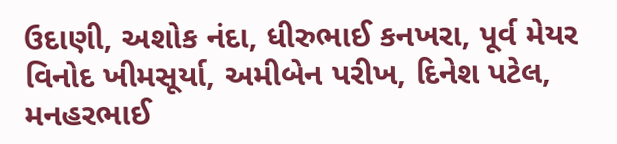ઉદાણી, અશોક નંદા, ધીરુભાઈ કનખરા, પૂર્વ મેયર વિનોદ ખીમસૂર્યા, અમીબેન પરીખ, દિનેશ પટેલ, મનહરભાઈ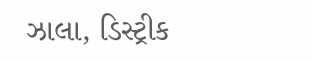ઝાલા, ડિસ્ટ્રીક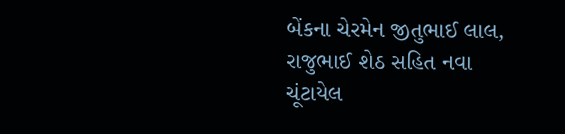બેંકના ચેરમેન જીતુભાઈ લાલ, રાજુભાઈ શેઠ સહિત નવા ચૂંટાયેલ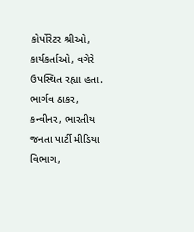કોર્પોરેટર શ્રીઓ, કાર્યકર્તાઓ, વગેરે ઉપસ્થિત રહ્યા હતા. ભાર્ગવ ઠાકર, કન્વીનર, ભારતીય જનતા પાર્ટી મીડિયા વિભાગ,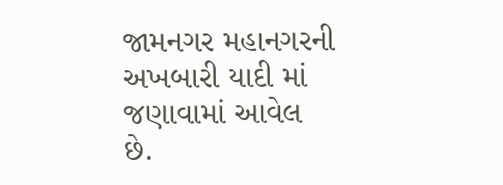જામનગર મહાનગરની અખબારી યાદી માં જણાવામાં આવેલ છે.